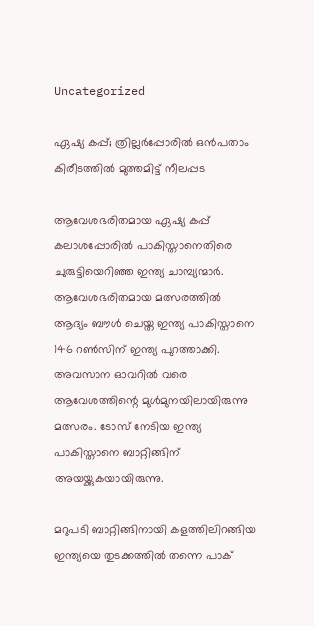Uncategorized

ഏഷ്യ കപ്പ്; ത്രില്ലർപ്പോരിൽ ഒൻപതാം കിരീടത്തിൽ മുത്തമിട്ട് നീലപ്പട

ആവേശഭരിതമായ ഏഷ്യ കപ്പ് കലാശപ്പോരിൽ പാകിസ്താനെതിരെ ചുരുട്ടിയെറിഞ്ഞ ഇന്ത്യ ചാമ്പ്യന്മാർ. ആവേശഭരിതമായ മത്സരത്തിൽ ആദ്യം ബൗൾ ചെയ്ത ഇന്ത്യ പാകിസ്താനെ 146 റൺസിന് ഇന്ത്യ പുറത്താക്കി. അവസാന ഓവറിൽ വരെ ആവേശത്തിന്റെ മുൾമുനയിലായിരുന്നു മത്സരം. ടോസ് നേടിയ ഇന്ത്യ പാകിസ്താനെ ബാറ്റിങ്ങിന് അയയ്ക്കുകയായിരുന്നു.

മറുപടി ബാറ്റിങ്ങിനായി കളത്തിലിറങ്ങിയ ഇന്ത്യയെ തുടക്കത്തിൽ തന്നെ പാക്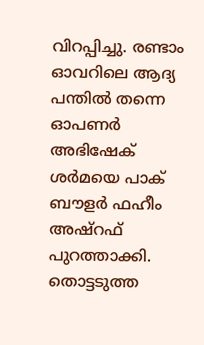വിറപ്പിച്ചു. രണ്ടാം ഓവറിലെ ആദ്യ പന്തിൽ തന്നെ ഓപണർ അഭിഷേക് ശർമയെ പാക് ബൗളർ ഫഹീം അഷ്‌റഫ് പുറത്താക്കി. തൊട്ടടുത്ത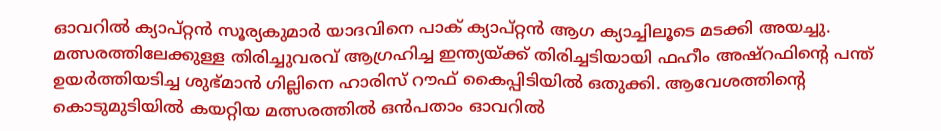ഓവറിൽ ക്യാപ്റ്റൻ സൂര്യകുമാർ യാദവിനെ പാക് ക്യാപ്റ്റൻ ആഗ ക്യാച്ചിലൂടെ മടക്കി അയച്ചു. മത്സരത്തിലേക്കുള്ള തിരിച്ചുവരവ് ആഗ്രഹിച്ച ഇന്ത്യയ്ക്ക് തിരിച്ചടിയായി ഫഹീം അഷ്‌റഫിന്റെ പന്ത് ഉയർത്തിയടിച്ച ശുഭ്മാൻ ഗില്ലിനെ ഹാരിസ് റൗഫ് കൈപ്പിടിയിൽ ഒതുക്കി. ആവേശത്തിന്റെ കൊടുമുടിയിൽ കയറ്റിയ മത്സരത്തിൽ ഒൻപതാം ഓവറിൽ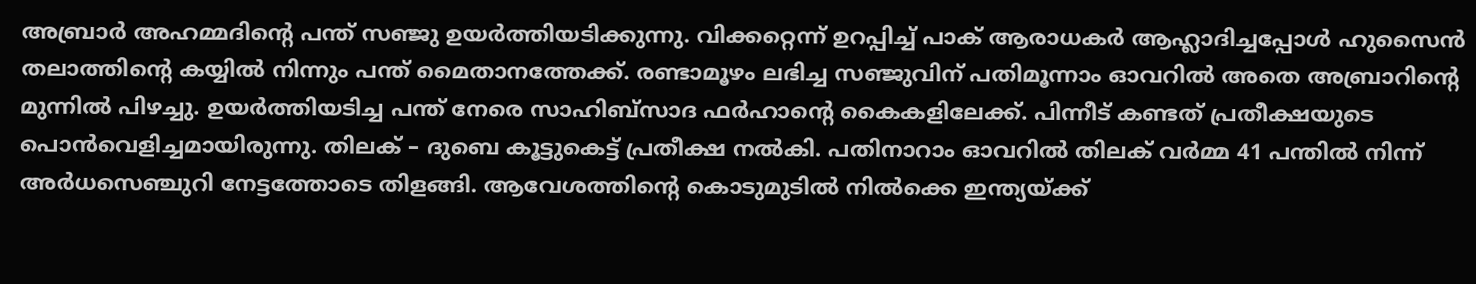അബ്രാർ അഹമ്മദിന്റെ പന്ത് സഞ്ജു ഉയർത്തിയടിക്കുന്നു. വിക്കറ്റെന്ന് ഉറപ്പിച്ച് പാക് ആരാധകർ ആഹ്ലാദിച്ചപ്പോൾ ഹുസൈൻ തലാത്തിന്റെ കയ്യിൽ നിന്നും പന്ത് മൈതാനത്തേക്ക്. രണ്ടാമൂഴം ലഭിച്ച സഞ്ജുവിന് പതിമൂന്നാം ഓവറിൽ അതെ അബ്രാറിന്റെ മുന്നിൽ പിഴച്ചു. ഉയർത്തിയടിച്ച പന്ത് നേരെ സാഹിബ്‌സാദ ഫർഹാന്റെ കൈകളിലേക്ക്. പിന്നീട് കണ്ടത് പ്രതീക്ഷയുടെ പൊൻവെളിച്ചമായിരുന്നു. തിലക് – ദുബെ കൂട്ടുകെട്ട് പ്രതീക്ഷ നൽകി. പതിനാറാം ഓവറിൽ തിലക് വർമ്മ 41 പന്തിൽ നിന്ന് അർധസെഞ്ചുറി നേട്ടത്തോടെ തിളങ്ങി. ആവേശത്തിന്റെ കൊടുമുടിൽ നിൽക്കെ ഇന്ത്യയ്ക്ക്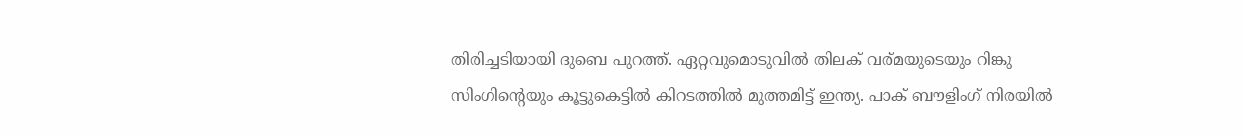തിരിച്ചടിയായി ദുബെ പുറത്ത്. ഏറ്റവുമൊടുവിൽ തിലക് വര്മയുടെയും റിങ്കു സിംഗിന്റെയും കൂട്ടുകെട്ടിൽ കിറടത്തിൽ മുത്തമിട്ട് ഇന്ത്യ. പാക് ബൗളിംഗ് നിരയിൽ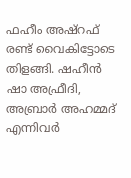ഫഹീം അഷ്‌റഫ് രണ്ട് വൈകിട്ടോടെ തിളങ്ങി. ഷഹീൻ ഷാ അഫ്രീദി, അബ്രാർ അഹമ്മദ് എന്നിവർ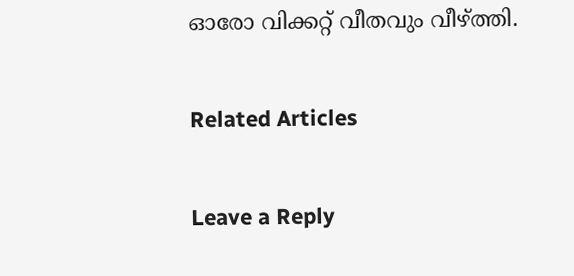ഓരോ വിക്കറ്റ് വീതവും വീഴ്ത്തി.

Related Articles

Leave a Reply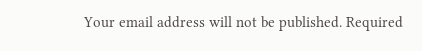Your email address will not be published. Required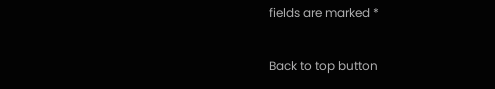fields are marked *

Back to top button